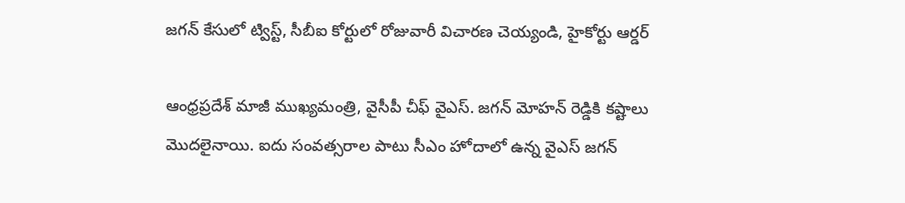జగన్ కేసులో ట్విస్ట్, సీబీఐ కోర్టులో రోజువారీ విచారణ చెయ్యండి, హైకోర్టు ఆర్డర్

ఆంధ్రప్రదేశ్ మాజీ ముఖ్యమంత్రి, వైసీపీ చీఫ్ వైఎస్. జగన్ మోహన్ రెడ్డికి కష్టాలు మొదలైనాయి. ఐదు సంవత్సరాల పాటు సీఎం హోదాలో ఉన్న వైఎస్ జగన్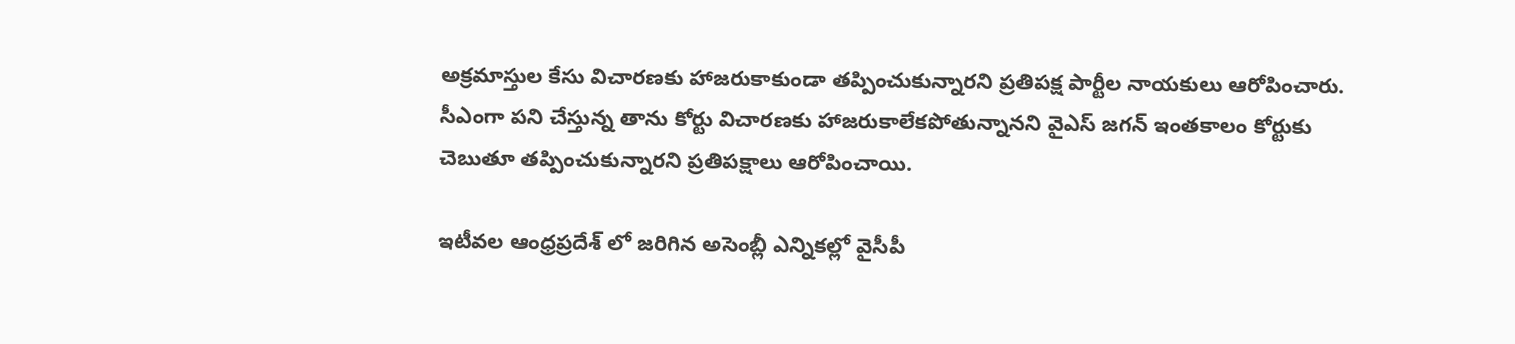అక్రమాస్తుల కేసు విచారణకు హాజరుకాకుండా తప్పించుకున్నారని ప్రతిపక్ష పార్టీల నాయకులు ఆరోపించారు. సీఎంగా పని చేస్తున్న తాను కోర్టు విచారణకు హాజరుకాలేకపోతున్నానని వైఎస్ జగన్ ఇంతకాలం కోర్టుకు చెబుతూ తప్పించుకున్నారని ప్రతిపక్షాలు ఆరోపించాయి.

ఇటీవల ఆంధ్రప్రదేశ్ లో జరిగిన అసెంబ్లీ ఎన్నికల్లో వైసీపీ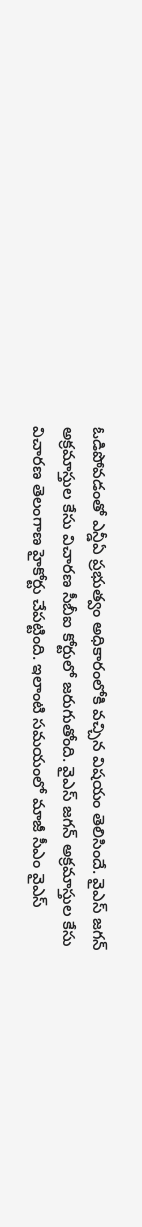ఓడిపోవడంతో ఎన్డీఏ ప్రభుత్వం అధికారంలోకి వచ్చిన విషయం తెలిసిందే. వైఎస్ జగన్ అక్రమాస్తుల కేసు విచారణ సీబీఐ కోర్టులో జరుగుతోంది. వైఎస్ జగన్ అక్రమాస్తుల కేసు విచారణ తెలంగాణ హైకోర్టు చేపట్టింది. ఇలాంటి సమయంలో మాజీ సీఎం వైఎస్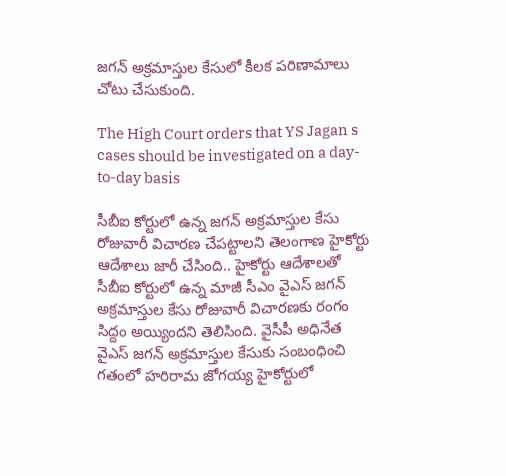జగన్ అక్రమాస్తుల కేసులో కీలక పరిణామాలు చోటు చేసుకుంది.

The High Court orders that YS Jagan s cases should be investigated on a day-to-day basis

సీబీఐ కోర్టులో ఉన్న జగన్ అక్రమాస్తుల కేసు రోజువారీ విచారణ చేపట్టాలని తెలంగాణ హైకోర్టు ఆదేశాలు జారీ చేసింది.. హైకోర్టు ఆదేశాలతో సీబీఐ కోర్టులో ఉన్న మాజీ సీఎం వైఎస్ జగన్ అక్రమాస్తుల కేసు రోజువారీ విచారణకు రంగం సిద్దం అయ్యిందని తెలిసింది. వైసీపీ అధినేత వైఎస్ జగన్ అక్రమాస్తుల కేసుకు సంబంధించి గతంలో హరిరామ జోగయ్య హైకోర్టులో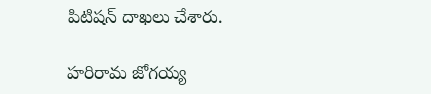పిటిషన్ దాఖలు చేశారు.

హరిరామ జోగయ్య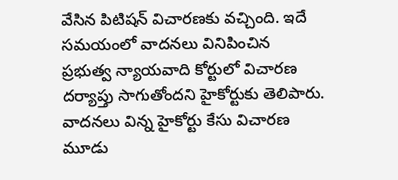వేసిన పిటిషన్ విచారణకు వచ్చింది. ఇదే సమయంలో వాదనలు వినిపించిన ప్రభుత్వ న్యాయవాది కోర్టులో విచారణ దర్యాప్తు సాగుతోందని హైకోర్టుకు తెలిపారు. వాదనలు విన్న హైకోర్టు కేసు విచారణ మూడు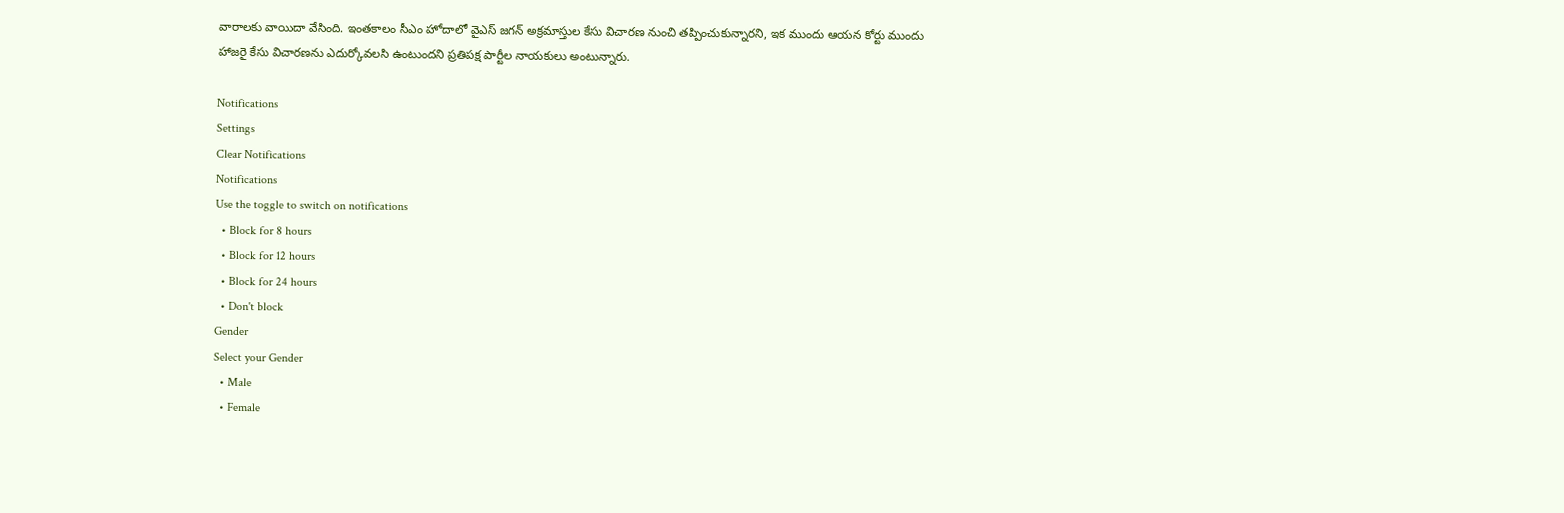వారాలకు వాయిదా వేసింది. ఇంతకాలం సీఎం హోదాలో వైఎస్ జగన్ అక్రమాస్తుల కేసు విచారణ నుంచి తప్పించుకున్నారని, ఇక ముందు ఆయన కోర్టు ముందు హాజరై కేసు విచారణను ఎదుర్కోవలసి ఉంటుందని ప్రతిపక్ష పార్టీల నాయకులు అంటున్నారు.

Notifications
Settings
Clear Notifications
Notifications
Use the toggle to switch on notifications
  • Block for 8 hours
  • Block for 12 hours
  • Block for 24 hours
  • Don't block
Gender
Select your Gender
  • Male
  • Female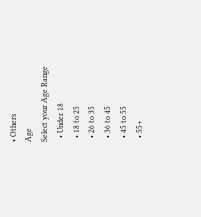• Others
Age
Select your Age Range
  • Under 18
  • 18 to 25
  • 26 to 35
  • 36 to 45
  • 45 to 55
  • 55+